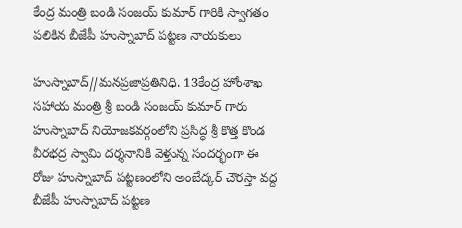కేంద్ర మంత్రి బండి సంజయ్ కుమార్ గారికి స్వాగతం పలికిన బీజేపీ హుస్నాబాద్ పట్టణ నాయకులు

హుస్నాబాద్//మనప్రజాప్రతినిధి. 13కేంద్ర హోంశాఖ సహాయ మంత్రి శ్రీ బండి సంజయ్ కుమార్ గారు హుస్నాబాద్ నియోజకవర్గంలోని ప్రసిద్ధ శ్రీ కొత్త కొండ వీరభద్ర స్వామి దర్శనానికి వెళ్తున్న సందర్భంగా ఈ రోజు హుస్నాబాద్ పట్టణంలోని అంబేద్కర్ చౌరస్తా వద్ద బీజేపీ హుస్నాబాద్ పట్టణ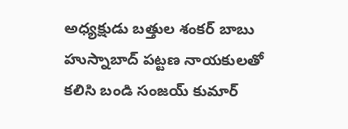అధ్యక్షుడు బత్తుల శంకర్ బాబు హుస్నాబాద్ పట్టణ నాయకులతో కలిసి బండి సంజయ్ కుమార్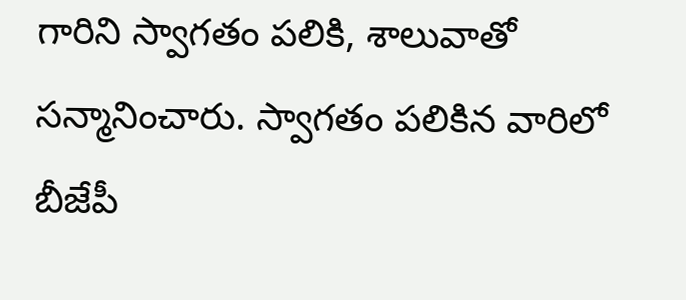గారిని స్వాగతం పలికి, శాలువాతో సన్మానించారు. స్వాగతం పలికిన వారిలో  బీజేపీ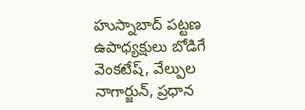హుస్నాబాద్ పట్టణ ఉపాధ్యక్షులు బోడిగే వెంకటేష్, వేల్పుల నాగార్జున్, ప్రధాన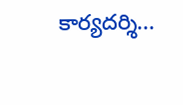కార్యదర్శి...